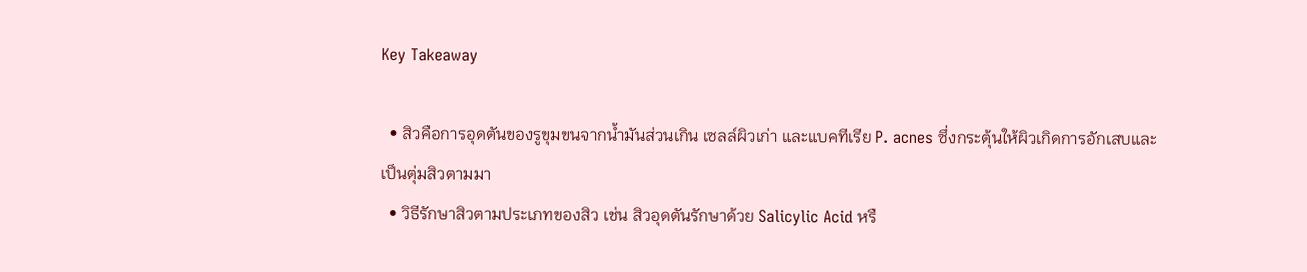Key Takeaway

  • สิวคือการอุดตันของรูขุมขนจากน้ำมันส่วนเกิน เซลล์ผิวเก่า และแบคทีเรีย P. acnes ซึ่งกระตุ้นให้ผิวเกิดการอักเสบและเป็นตุ่มสิวตามมา
  • วิธีรักษาสิวตามประเภทของสิว เช่น สิวอุดตันรักษาด้วย Salicylic Acid หรื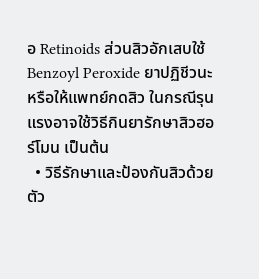อ Retinoids ส่วนสิวอักเสบใช้ Benzoyl Peroxide ยาปฏิชีวนะ หรือให้แพทย์กดสิว ในกรณีรุนแรงอาจใช้วิธีกินยารักษาสิวฮอร์โมน เป็นต้น
  • วิธีรักษาและป้องกันสิวด้วยตัว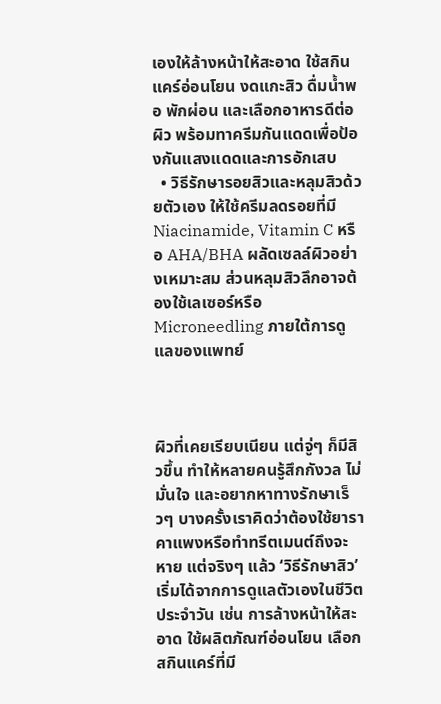เองให้ล้างหน้าให้สะอาด ใช้สกินแคร์อ่อนโยน งดแกะสิว ดื่มน้ำพอ พักผ่อน และเลือกอาหารดีต่อผิว พร้อมทาครีมกันแดดเพื่อป้องกันแสงแดดและการอักเสบ
  • วิธีรักษารอยสิวและหลุมสิวด้วยตัวเอง ให้ใช้ครีมลดรอยที่มี Niacinamide, Vitamin C หรือ AHA/BHA ผลัดเซลล์ผิวอย่างเหมาะสม ส่วนหลุมสิวลึกอาจต้องใช้เลเซอร์หรือ Microneedling ภายใต้การดูแลของแพทย์



ผิวที่เคยเรียบเนียน แต่จู่ๆ ก็มีสิวขึ้น ทำให้หลายคนรู้สึกกังวล ไม่มั่นใจ และอยากหาทางรักษาเร็วๆ บางครั้งเราคิดว่าต้องใช้ยาราคาแพงหรือทำทรีตเมนต์ถึงจะหาย แต่จริงๆ แล้ว ‘วิธีรักษาสิว’ เริ่มได้จากการดูแลตัวเองในชีวิตประจำวัน เช่น การล้างหน้าให้สะอาด ใช้ผลิตภัณฑ์อ่อนโยน เลือกสกินแคร์ที่มี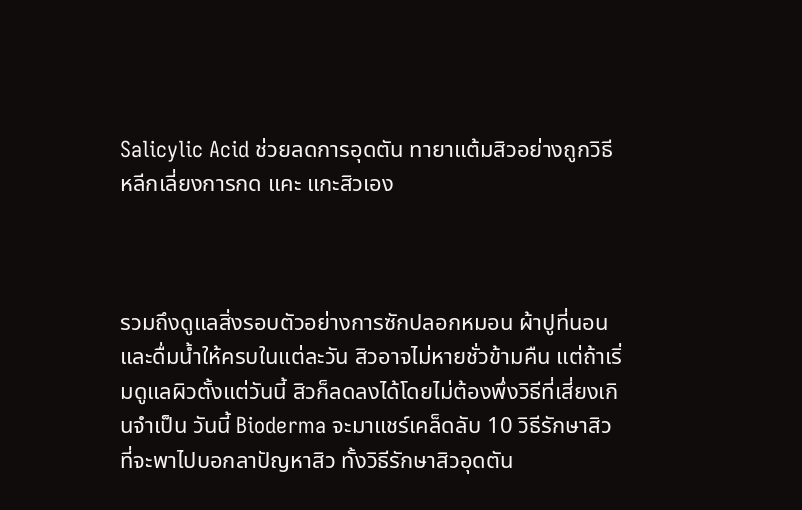Salicylic Acid ช่วยลดการอุดตัน ทายาแต้มสิวอย่างถูกวิธี หลีกเลี่ยงการกด แคะ แกะสิวเอง



รวมถึงดูแลสิ่งรอบตัวอย่างการซักปลอกหมอน ผ้าปูที่นอน และดื่มน้ำให้ครบในแต่ละวัน สิวอาจไม่หายชั่วข้ามคืน แต่ถ้าเริ่มดูแลผิวตั้งแต่วันนี้ สิวก็ลดลงได้โดยไม่ต้องพึ่งวิธีที่เสี่ยงเกินจำเป็น วันนี้ Bioderma จะมาแชร์เคล็ดลับ 10 วิธีรักษาสิวที่จะพาไปบอกลาปัญหาสิว ทั้งวิธีรักษาสิวอุดตัน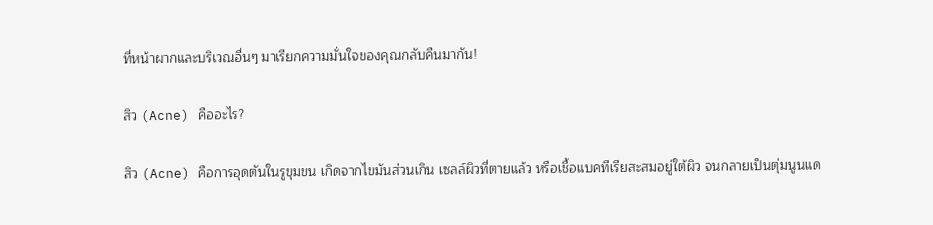ที่หน้าผากและบริเวณอื่นๆ มาเรียกความมั่นใจของคุณกลับคืนมากัน!

สิว (Acne) คืออะไร?

สิว (Acne) คือการอุดตันในรูขุมขน เกิดจากไขมันส่วนเกิน เซลล์ผิวที่ตายแล้ว หรือเชื้อแบคทีเรียสะสมอยู่ใต้ผิว จนกลายเป็นตุ่มนูนแด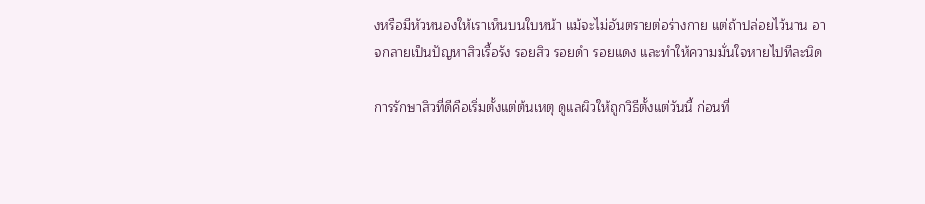งหรือมีหัวหนองให้เราเห็นบนใบหน้า แม้จะไม่อันตรายต่อร่างกาย แต่ถ้าปล่อยไว้นาน อาจกลายเป็นปัญหาสิวเรื้อรัง รอยสิว รอยดำ รอยแดง และทำให้ความมั่นใจหายไปทีละนิด

การรักษาสิวที่ดีคือเริ่มตั้งแต่ต้นเหตุ ดูแลผิวให้ถูกวิธีตั้งแต่วันนี้ ก่อนที่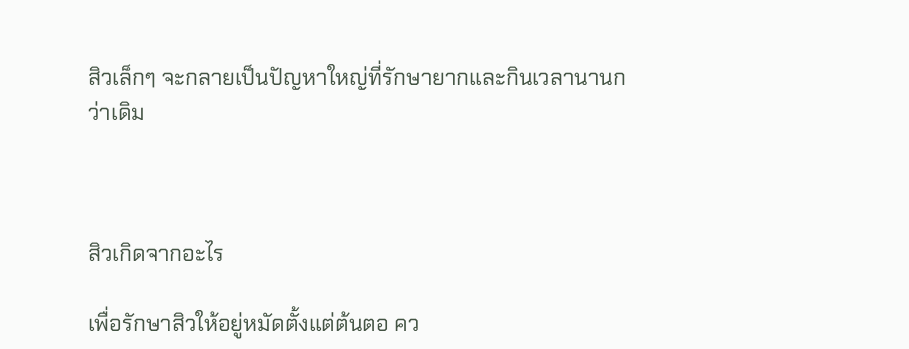สิวเล็กๆ จะกลายเป็นปัญหาใหญ่ที่รักษายากและกินเวลานานกว่าเดิม



สิวเกิดจากอะไร

เพื่อรักษาสิวให้อยู่หมัดตั้งแต่ต้นตอ คว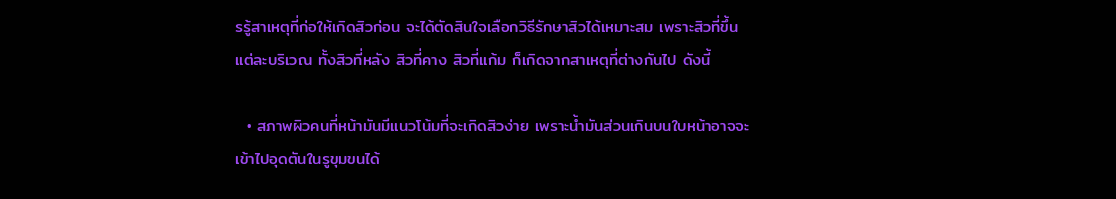รรู้สาเหตุที่ก่อให้เกิดสิวก่อน จะได้ตัดสินใจเลือกวิธีรักษาสิวได้เหมาะสม เพราะสิวที่ขึ้นแต่ละบริเวณ ทั้งสิวที่หลัง สิวที่คาง สิวที่แก้ม ก็เกิดจากสาเหตุที่ต่างกันไป ดังนี้

  • สภาพผิวคนที่หน้ามันมีแนวโน้มที่จะเกิดสิวง่าย เพราะน้ำมันส่วนเกินบนใบหน้าอาจจะเข้าไปอุดตันในรูขุมขนได้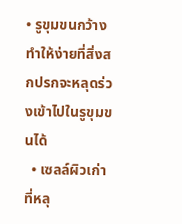• รูขุมขนกว้างทำให้ง่ายที่สิ่งสกปรกจะหลุดร่วงเข้าไปในรูขุมขนได้
  • เซลล์ผิวเก่าที่หลุ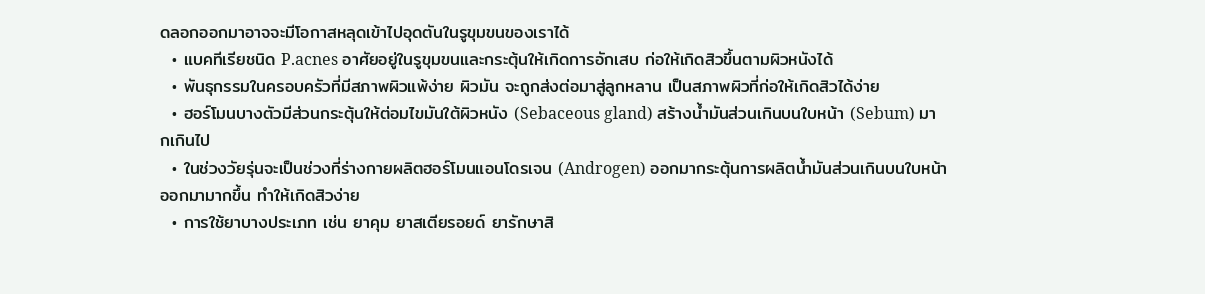ดลอกออกมาอาจจะมีโอกาสหลุดเข้าไปอุดตันในรูขุมขนของเราได้
  • แบคทีเรียชนิด P.acnes อาศัยอยู่ในรูขุมขนและกระตุ้นให้เกิดการอักเสบ ก่อให้เกิดสิวขึ้นตามผิวหนังได้
  • พันธุกรรมในครอบครัวที่มีสภาพผิวแพ้ง่าย ผิวมัน จะถูกส่งต่อมาสู่ลูกหลาน เป็นสภาพผิวที่ก่อให้เกิดสิวได้ง่าย
  • ฮอร์โมนบางตัวมีส่วนกระตุ้นให้ต่อมไขมันใต้ผิวหนัง (Sebaceous gland) สร้างน้ำมันส่วนเกินบนใบหน้า (Sebum) มากเกินไป
  • ในช่วงวัยรุ่นจะเป็นช่วงที่ร่างกายผลิตฮอร์โมนแอนโดรเจน (Androgen) ออกมากระตุ้นการผลิตน้ำมันส่วนเกินบนใบหน้าออกมามากขึ้น ทำให้เกิดสิวง่าย
  • การใช้ยาบางประเภท เช่น ยาคุม ยาสเตียรอยด์ ยารักษาสิ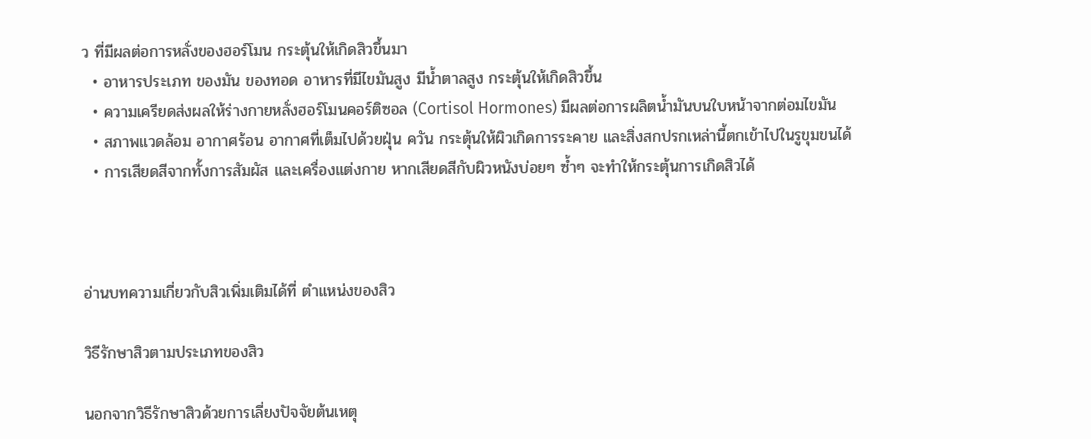ว ที่มีผลต่อการหลั่งของฮอร์โมน กระตุ้นให้เกิดสิวขึ้นมา
  • อาหารประเภท ของมัน ของทอด อาหารที่มีไขมันสูง มีน้ำตาลสูง กระตุ้นให้เกิดสิวขึ้น
  • ความเครียดส่งผลให้ร่างกายหลั่งฮอร์โมนคอร์ติซอล (Cortisol Hormones) มีผลต่อการผลิตน้ำมันบนใบหน้าจากต่อมไขมัน
  • สภาพแวดล้อม อากาศร้อน อากาศที่เต็มไปด้วยฝุ่น ควัน กระตุ้นให้ผิวเกิดการระคาย และสิ่งสกปรกเหล่านี้ตกเข้าไปในรูขุมขนได้
  • การเสียดสีจากทั้งการสัมผัส และเครื่องแต่งกาย หากเสียดสีกับผิวหนังบ่อยๆ ซ้ำๆ จะทำให้กระตุ้นการเกิดสิวได้



อ่านบทความเกี่ยวกับสิวเพิ่มเติมได้ที่ ตำแหน่งของสิว

วิธีรักษาสิวตามประเภทของสิว

นอกจากวิธีรักษาสิวด้วยการเลี่ยงปัจจัยต้นเหตุ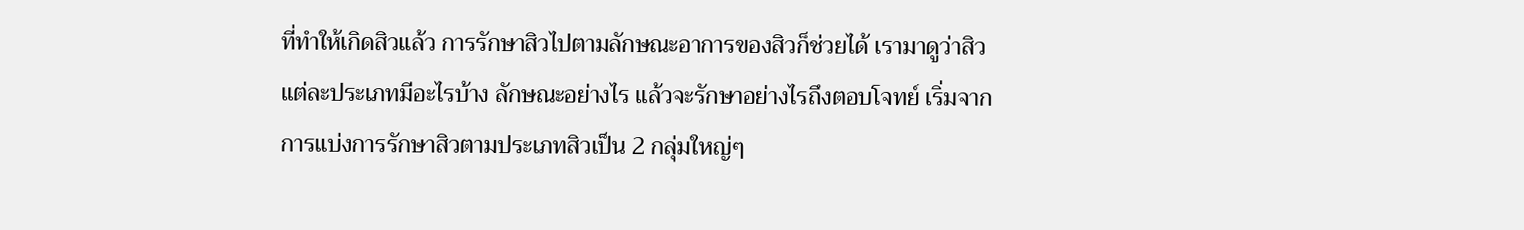ที่ทำให้เกิดสิวแล้ว การรักษาสิวไปตามลักษณะอาการของสิวก็ช่วยได้ เรามาดูว่าสิวแต่ละประเภทมีอะไรบ้าง ลักษณะอย่างไร แล้วจะรักษาอย่างไรถึงตอบโจทย์ เริ่มจากการแบ่งการรักษาสิวตามประเภทสิวเป็น 2 กลุ่มใหญ่ๆ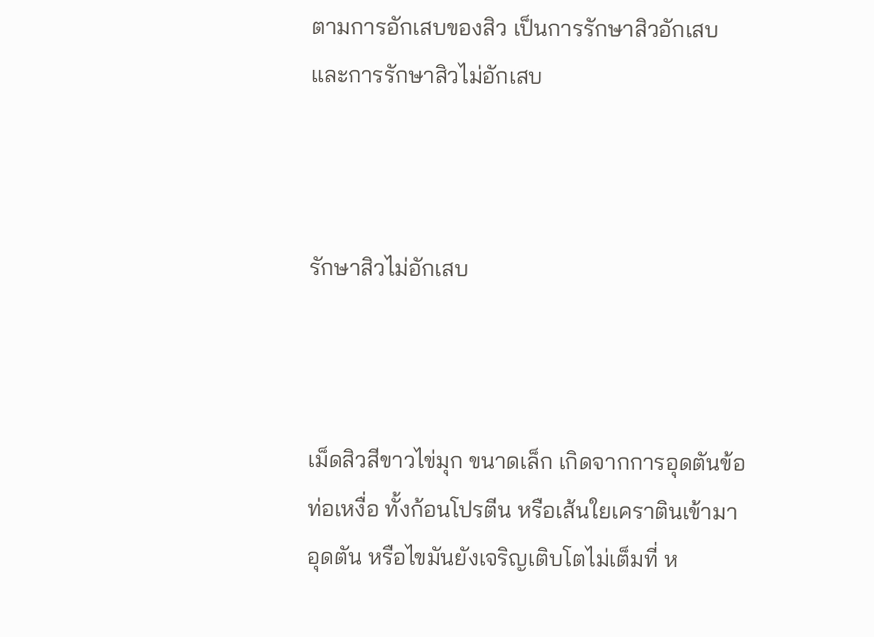ตามการอักเสบของสิว เป็นการรักษาสิวอักเสบ และการรักษาสิวไม่อักเสบ



รักษาสิวไม่อักเสบ



เม็ดสิวสีขาวไข่มุก ขนาดเล็ก เกิดจากการอุดตันข้อท่อเหงื่อ ทั้งก้อนโปรตีน หรือเส้นใยเคราตินเข้ามาอุดตัน หรือไขมันยังเจริญเติบโตไม่เต็มที่ ห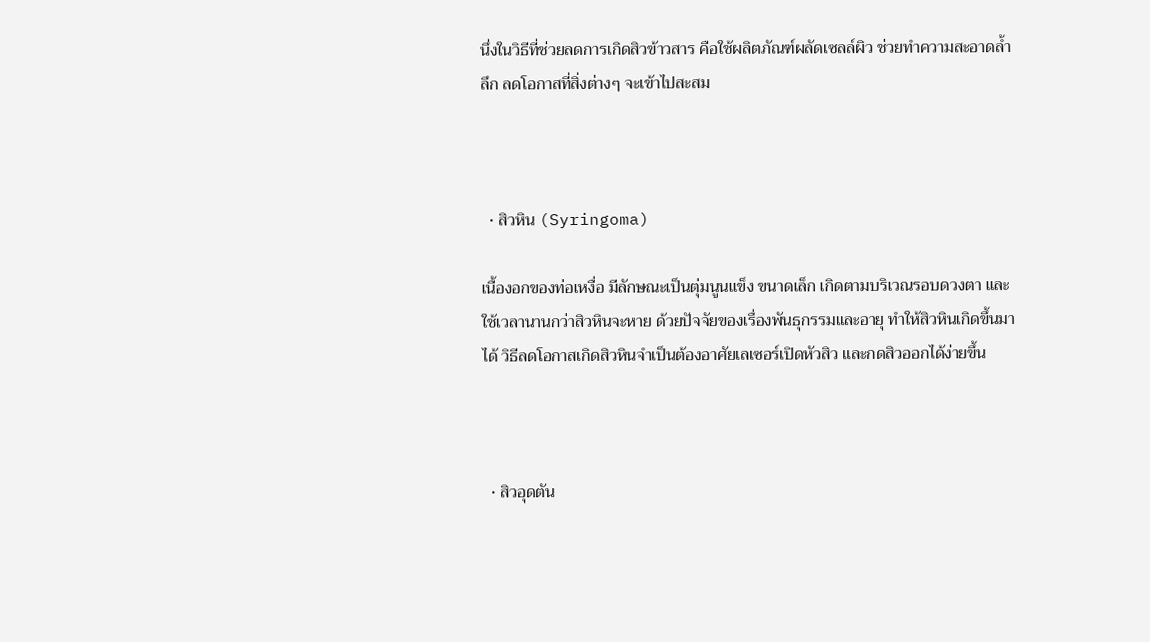นึ่งในวิธีที่ช่วยลดการเกิดสิวข้าวสาร คือใช้ผลิตภัณฑ์ผลัดเซลล์ผิว ช่วยทำความสะอาดล้ำลึก ลดโอกาสที่สิ่งต่างๆ จะเข้าไปสะสม



  • สิวหิน (Syringoma)

เนื้องอกของท่อเหงื่อ มีลักษณะเป็นตุ่มนูนแข็ง ขนาดเล็ก เกิดตามบริเวณรอบดวงตา และใช้เวลานานกว่าสิวหินจะหาย ด้วยปัจจัยของเรื่องพันธุกรรมและอายุ ทำให้สิวหินเกิดขึ้นมาได้ วิธีลดโอกาสเกิดสิวหินจำเป็นต้องอาศัยเลเซอร์เปิดหัวสิว และกดสิวออกได้ง่ายขึ้น



  • สิวอุดตัน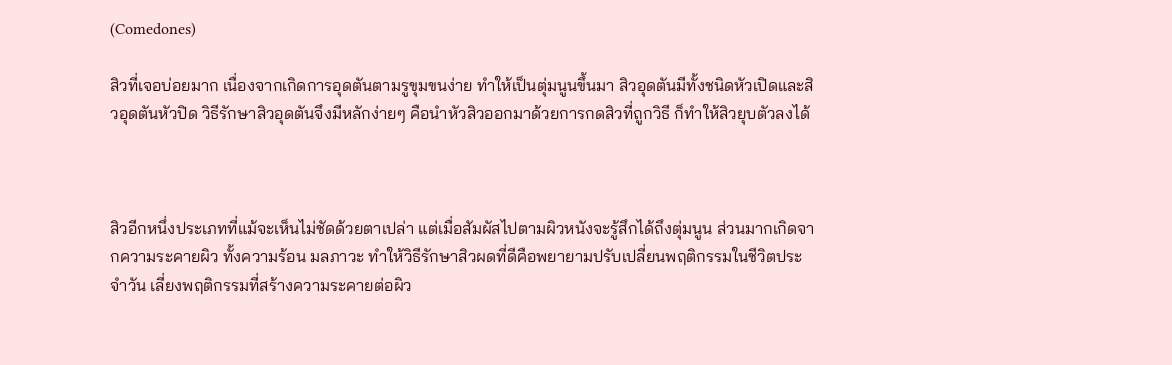(Comedones)

สิวที่เจอบ่อยมาก เนื่องจากเกิดการอุดตันตามรูขุมขนง่าย ทำให้เป็นตุ่มนูนขึ้นมา สิวอุดตันมีทั้งชนิดหัวเปิดและสิวอุดตันหัวปิด วิธีรักษาสิวอุดตันจึงมีหลักง่ายๆ คือนำหัวสิวออกมาด้วยการกดสิวที่ถูกวิธี ก็ทำให้สิวยุบตัวลงได้



สิวอีกหนึ่งประเภทที่แม้จะเห็นไม่ชัดด้วยตาเปล่า แต่เมื่อสัมผัสไปตามผิวหนังจะรู้สึกได้ถึงตุ่มนูน ส่วนมากเกิดจากความระคายผิว ทั้งความร้อน มลภาวะ ทำให้วิธีรักษาสิวผดที่ดีคือพยายามปรับเปลี่ยนพฤติกรรมในชีวิตประจำวัน เลี่ยงพฤติกรรมที่สร้างความระคายต่อผิว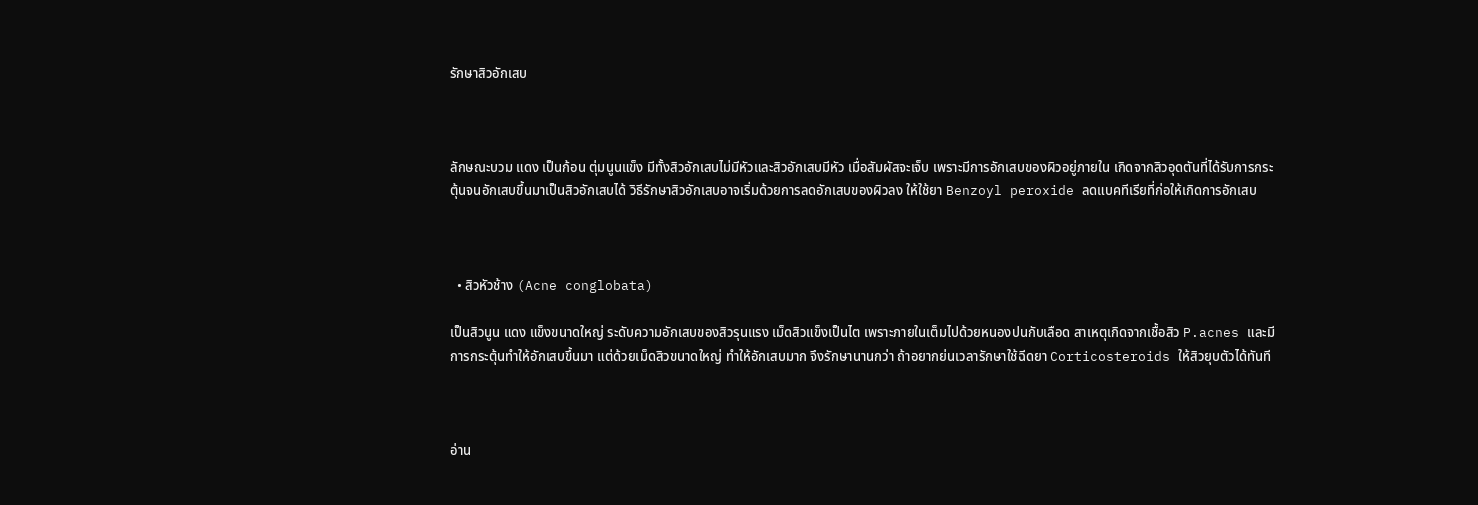รักษาสิวอักเสบ



ลักษณะบวม แดง เป็นก้อน ตุ่มนูนแข็ง มีทั้งสิวอักเสบไม่มีหัวและสิวอักเสบมีหัว เมื่อสัมผัสจะเจ็บ เพราะมีการอักเสบของผิวอยู่ภายใน เกิดจากสิวอุดตันที่ได้รับการกระตุ้นจนอักเสบขึ้นมาเป็นสิวอักเสบได้ วิธีรักษาสิวอักเสบอาจเริ่มด้วยการลดอักเสบของผิวลง ให้ใช้ยา Benzoyl peroxide ลดแบคทีเรียที่ก่อให้เกิดการอักเสบ



  • สิวหัวช้าง (Acne conglobata)

เป็นสิวนูน แดง แข็งขนาดใหญ่ ระดับความอักเสบของสิวรุนแรง เม็ดสิวแข็งเป็นไต เพราะภายในเต็มไปด้วยหนองปนกับเลือด สาเหตุเกิดจากเชื้อสิว P.acnes และมีการกระตุ้นทำให้อักเสบขึ้นมา แต่ด้วยเม็ดสิวขนาดใหญ่ ทำให้อักเสบมาก จึงรักษานานกว่า ถ้าอยากย่นเวลารักษาใช้ฉีดยา Corticosteroids ให้สิวยุบตัวได้ทันที



อ่าน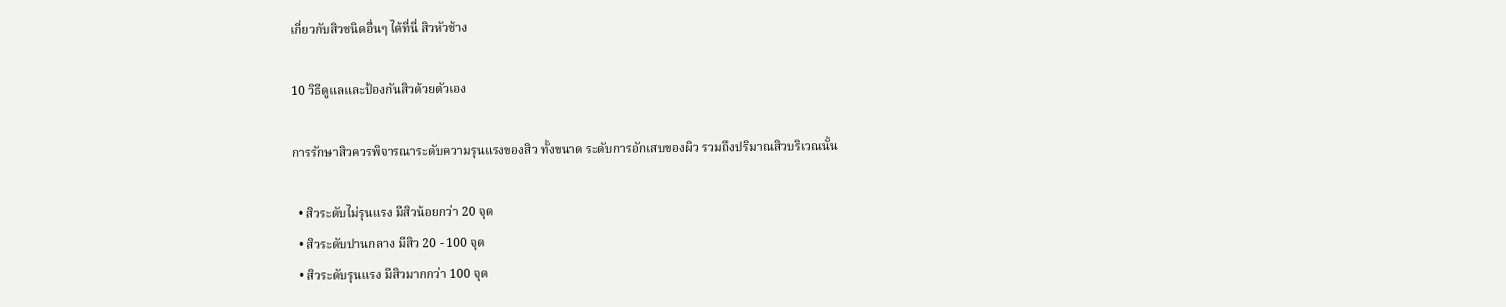เกี่ยวกับสิวชนิดอื่นๆ ได้ที่นี่ สิวหัวช้าง

10 วิธีดูแลและป้องกันสิวด้วยตัวเอง

การรักษาสิวควรพิจารณาระดับความรุนแรงของสิว ทั้งขนาด ระดับการอักเสบของผิว รวมถึงปริมาณสิวบริเวณนั้น

  • สิวระดับไม่รุนแรง มีสิวน้อยกว่า 20 จุด
  • สิวระดับปานกลาง มีสิว 20 - 100 จุด
  • สิวระดับรุนแรง มีสิวมากกว่า 100 จุด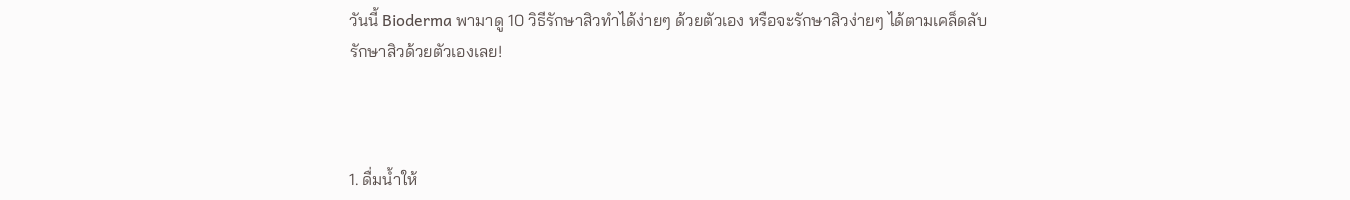วันนี้ Bioderma พามาดู 10 วิธีรักษาสิวทำได้ง่ายๆ ด้วยตัวเอง หรือจะรักษาสิวง่ายๆ ได้ตามเคล็ดลับรักษาสิวด้วยตัวเองเลย!



1. ดื่มน้ำให้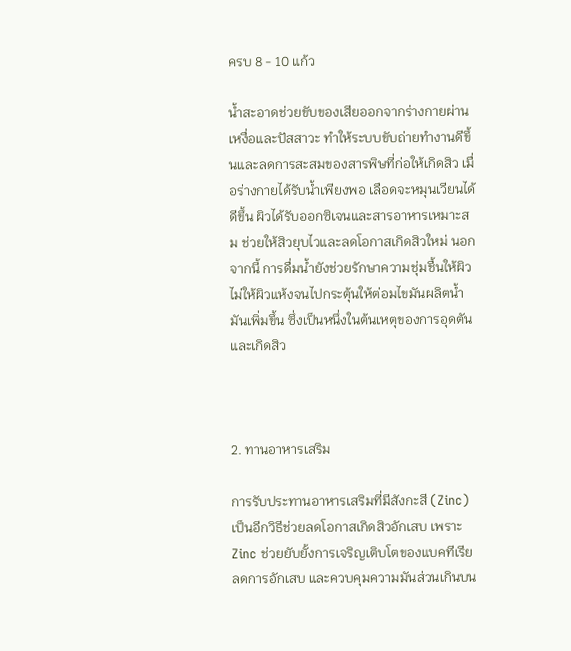ครบ 8 - 10 แก้ว

น้ำสะอาดช่วยขับของเสียออกจากร่างกายผ่านเหงื่อและปัสสาวะ ทำให้ระบบขับถ่ายทำงานดีขึ้นและลดการสะสมของสารพิษที่ก่อให้เกิดสิว เมื่อร่างกายได้รับน้ำเพียงพอ เลือดจะหมุนเวียนได้ดีขึ้น ผิวได้รับออกซิเจนและสารอาหารเหมาะสม ช่วยให้สิวยุบไวและลดโอกาสเกิดสิวใหม่ นอกจากนี้ การดื่มน้ำยังช่วยรักษาความชุ่มชื้นให้ผิว ไม่ให้ผิวแห้งจนไปกระตุ้นให้ต่อมไขมันผลิตน้ำมันเพิ่มขึ้น ซึ่งเป็นหนึ่งในต้นเหตุของการอุดตันและเกิดสิว



2. ทานอาหารเสริม

การรับประทานอาหารเสริมที่มีสังกะสี (Zinc) เป็นอีกวิธีช่วยลดโอกาสเกิดสิวอักเสบ เพราะ Zinc ช่วยยับยั้งการเจริญเติบโตของแบคทีเรีย ลดการอักเสบ และควบคุมความมันส่วนเกินบน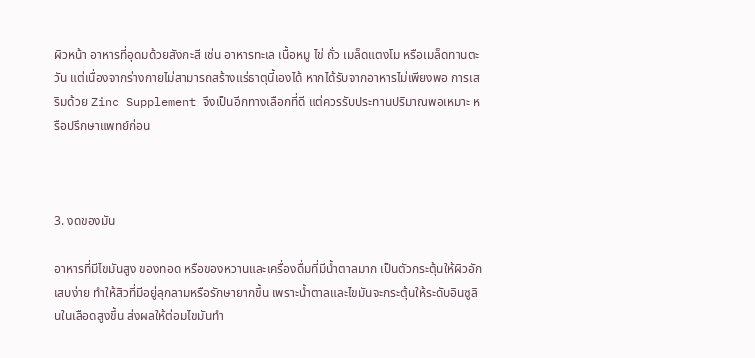ผิวหน้า อาหารที่อุดมด้วยสังกะสี เช่น อาหารทะเล เนื้อหมู ไข่ ถั่ว เมล็ดแตงโม หรือเมล็ดทานตะวัน แต่เนื่องจากร่างกายไม่สามารถสร้างแร่ธาตุนี้เองได้ หากได้รับจากอาหารไม่เพียงพอ การเสริมด้วย Zinc Supplement จึงเป็นอีกทางเลือกที่ดี แต่ควรรับประทานปริมาณพอเหมาะ หรือปรึกษาแพทย์ก่อน



3. งดของมัน

อาหารที่มีไขมันสูง ของทอด หรือของหวานและเครื่องดื่มที่มีน้ำตาลมาก เป็นตัวกระตุ้นให้ผิวอักเสบง่าย ทำให้สิวที่มีอยู่ลุกลามหรือรักษายากขึ้น เพราะน้ำตาลและไขมันจะกระตุ้นให้ระดับอินซูลินในเลือดสูงขึ้น ส่งผลให้ต่อมไขมันทำ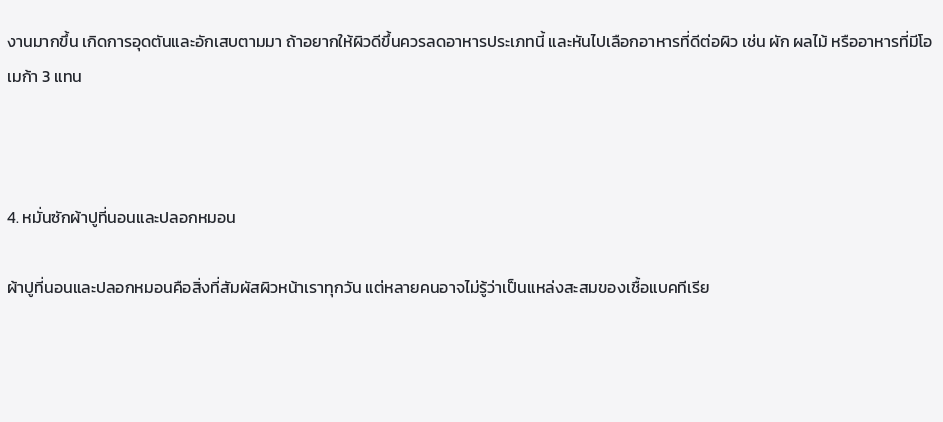งานมากขึ้น เกิดการอุดตันและอักเสบตามมา ถ้าอยากให้ผิวดีขึ้นควรลดอาหารประเภทนี้ และหันไปเลือกอาหารที่ดีต่อผิว เช่น ผัก ผลไม้ หรืออาหารที่มีโอเมก้า 3 แทน



4. หมั่นซักผ้าปูที่นอนและปลอกหมอน

ผ้าปูที่นอนและปลอกหมอนคือสิ่งที่สัมผัสผิวหน้าเราทุกวัน แต่หลายคนอาจไม่รู้ว่าเป็นแหล่งสะสมของเชื้อแบคทีเรีย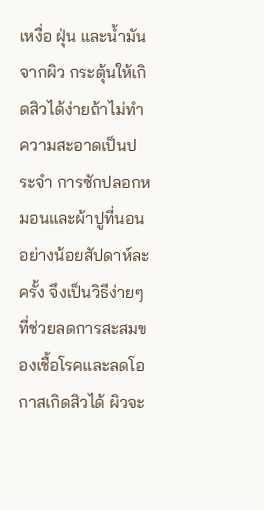เหงื่อ ฝุ่น และน้ำมันจากผิว กระตุ้นให้เกิดสิวได้ง่ายถ้าไม่ทำความสะอาดเป็นประจำ การซักปลอกหมอนและผ้าปูที่นอนอย่างน้อยสัปดาห์ละครั้ง จึงเป็นวิธีง่ายๆ ที่ช่วยลดการสะสมของเชื้อโรคและลดโอกาสเกิดสิวได้ ผิวจะ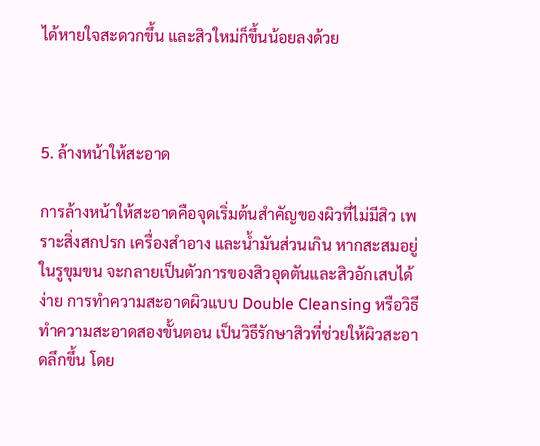ได้หายใจสะดวกขึ้น และสิวใหม่ก็ขึ้นน้อยลงด้วย



5. ล้างหน้าให้สะอาด

การล้างหน้าให้สะอาดคือจุดเริ่มต้นสำคัญของผิวที่ไม่มีสิว เพราะสิ่งสกปรก เครื่องสำอาง และน้ำมันส่วนเกิน หากสะสมอยู่ในรูขุมขน จะกลายเป็นตัวการของสิวอุดตันและสิวอักเสบได้ง่าย การทำความสะอาดผิวแบบ Double Cleansing หรือวิธีทำความสะอาดสองขั้นตอน เป็นวิธีรักษาสิวที่ช่วยให้ผิวสะอาดลึกขึ้น โดย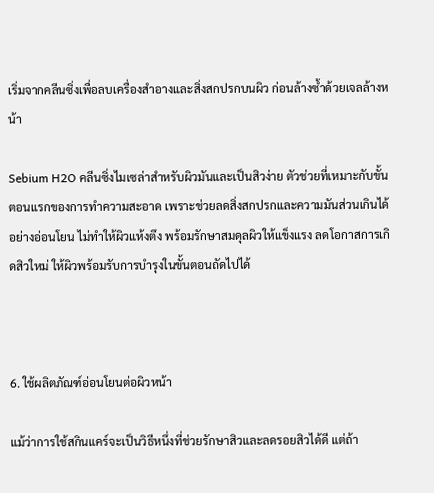เริ่มจากคลีนซิ่งเพื่อลบเครื่องสำอางและสิ่งสกปรกบนผิว ก่อนล้างซ้ำด้วยเจลล้างหน้า

Sebium H2O คลีนซิ่งไมเซล่าสำหรับผิวมันและเป็นสิวง่าย ตัวช่วยที่เหมาะกับขั้นตอนแรกของการทำความสะอาด เพราะช่วยลดสิ่งสกปรกและความมันส่วนเกินได้อย่างอ่อนโยน ไม่ทำให้ผิวแห้งตึง พร้อมรักษาสมดุลผิวให้แข็งแรง ลดโอกาสการเกิดสิวใหม่ ให้ผิวพร้อมรับการบำรุงในขั้นตอนถัดไปได้



6. ใช้ผลิตภัณฑ์อ่อนโยนต่อผิวหน้า

แม้ว่าการใช้สกินแคร์จะเป็นวิธีหนึ่งที่ช่วยรักษาสิวและลดรอยสิวได้ดี แต่ถ้า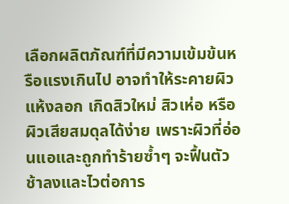เลือกผลิตภัณฑ์ที่มีความเข้มข้นหรือแรงเกินไป อาจทำให้ระคายผิว แห้งลอก เกิดสิวใหม่ สิวเห่อ หรือผิวเสียสมดุลได้ง่าย เพราะผิวที่อ่อนแอและถูกทำร้ายซ้ำๆ จะฟื้นตัวช้าลงและไวต่อการ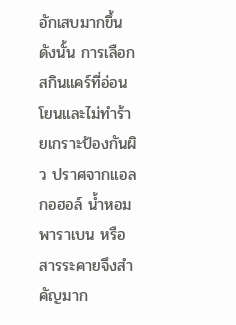อักเสบมากขึ้น ดังนั้น การเลือกสกินแคร์ที่อ่อนโยนและไม่ทำร้ายเกราะป้องกันผิว ปราศจากแอลกอฮอล์ น้ำหอม พาราเบน หรือสารระคายจึงสำคัญมาก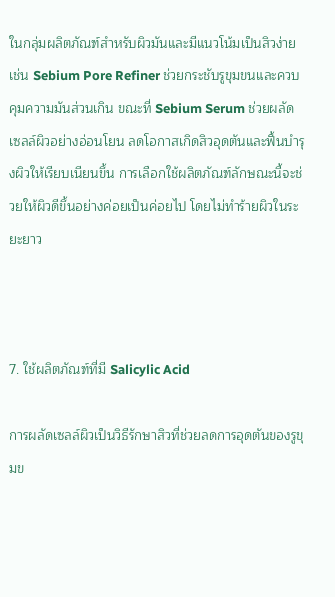ในกลุ่มผลิตภัณฑ์สำหรับผิวมันและมีแนวโน้มเป็นสิวง่าย เช่น Sebium Pore Refiner ช่วยกระชับรูขุมขนและควบคุมความมันส่วนเกิน ขณะที่ Sebium Serum ช่วยผลัดเซลล์ผิวอย่างอ่อนโยน ลดโอกาสเกิดสิวอุดตันและฟื้นบำรุงผิวให้เรียบเนียนขึ้น การเลือกใช้ผลิตภัณฑ์ลักษณะนี้จะช่วยให้ผิวดีขึ้นอย่างค่อยเป็นค่อยไป โดยไม่ทำร้ายผิวในระยะยาว



7. ใช้ผลิตภัณฑ์ที่มี Salicylic Acid

การผลัดเซลล์ผิวเป็นวิธีรักษาสิวที่ช่วยลดการอุดตันของรูขุมข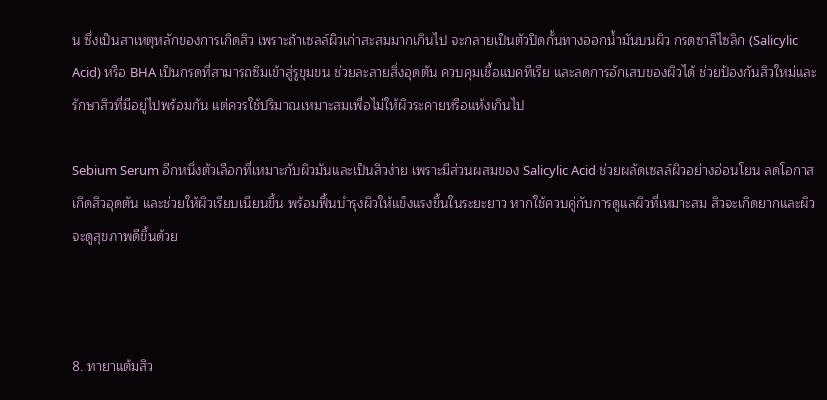น ซึ่งเป็นสาเหตุหลักของการเกิดสิว เพราะถ้าเซลล์ผิวเก่าสะสมมากเกินไป จะกลายเป็นตัวปิดกั้นทางออกน้ำมันบนผิว กรดซาลิไซลิก (Salicylic Acid) หรือ BHA เป็นกรดที่สามารถซึมเข้าสู่รูขุมขน ช่วยละลายสิ่งอุดตัน ควบคุมเชื้อแบคทีเรีย และลดการอักเสบของผิวได้ ช่วยป้องกันสิวใหม่และรักษาสิวที่มีอยู่ไปพร้อมกัน แต่ควรใช้ปริมาณเหมาะสมเพื่อไม่ให้ผิวระคายหรือแห้งเกินไป

Sebium Serum อีกหนึ่งตัวเลือกที่เหมาะกับผิวมันและเป็นสิวง่าย เพราะมีส่วนผสมของ Salicylic Acid ช่วยผลัดเซลล์ผิวอย่างอ่อนโยน ลดโอกาสเกิดสิวอุดตัน และช่วยให้ผิวเรียบเนียนขึ้น พร้อมฟื้นบำรุงผิวให้แข็งแรงขึ้นในระยะยาว หากใช้ควบคู่กับการดูแลผิวที่เหมาะสม สิวจะเกิดยากและผิวจะดูสุขภาพดีขึ้นด้วย



8. ทายาแต้มสิว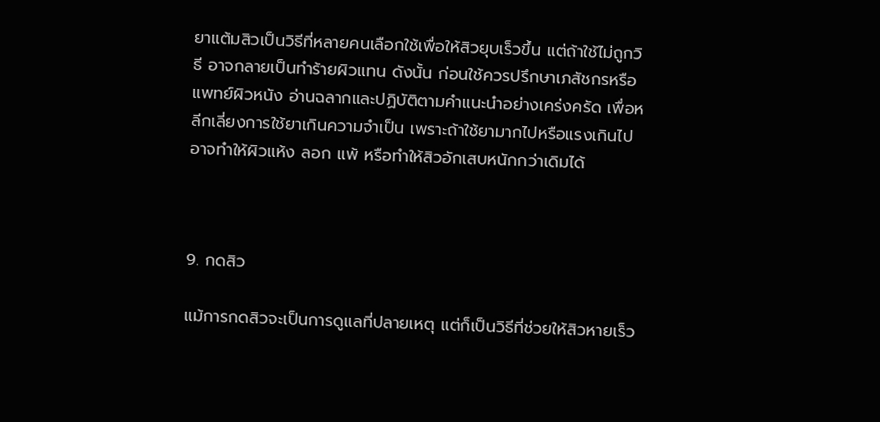ยาแต้มสิวเป็นวิธีที่หลายคนเลือกใช้เพื่อให้สิวยุบเร็วขึ้น แต่ถ้าใช้ไม่ถูกวิธี อาจกลายเป็นทำร้ายผิวแทน ดังนั้น ก่อนใช้ควรปรึกษาเภสัชกรหรือแพทย์ผิวหนัง อ่านฉลากและปฏิบัติตามคำแนะนำอย่างเคร่งครัด เพื่อหลีกเลี่ยงการใช้ยาเกินความจำเป็น เพราะถ้าใช้ยามากไปหรือแรงเกินไป อาจทำให้ผิวแห้ง ลอก แพ้ หรือทำให้สิวอักเสบหนักกว่าเดิมได้



9. กดสิว

แม้การกดสิวจะเป็นการดูแลที่ปลายเหตุ แต่ก็เป็นวิธีที่ช่วยให้สิวหายเร็ว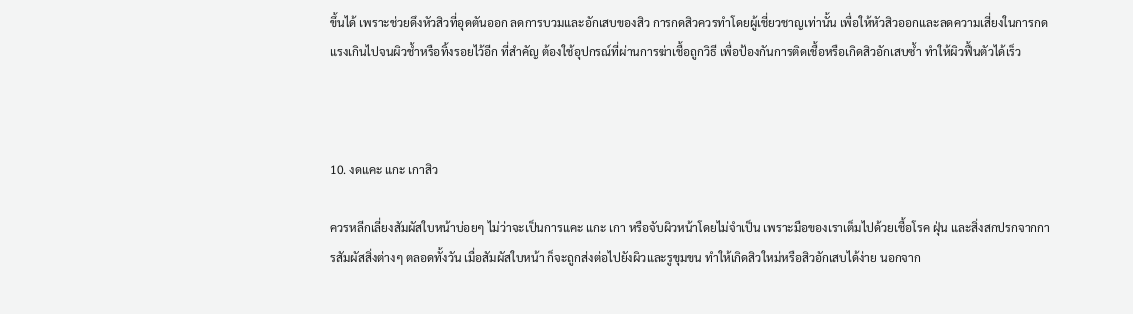ขึ้นได้ เพราะช่วยดึงหัวสิวที่อุดตันออก ลดการบวมและอักเสบของสิว การกดสิวควรทำโดยผู้เชี่ยวชาญเท่านั้น เพื่อให้หัวสิวออกและลดความเสี่ยงในการกดแรงเกินไปจนผิวช้ำหรือทิ้งรอยไว้อีก ที่สำคัญ ต้องใช้อุปกรณ์ที่ผ่านการฆ่าเชื้อถูกวิธี เพื่อป้องกันการติดเชื้อหรือเกิดสิวอักเสบซ้ำ ทำให้ผิวฟื้นตัวได้เร็ว



10. งดแคะ แกะ เกาสิว

ควรหลีกเลี่ยงสัมผัสใบหน้าบ่อยๆ ไม่ว่าจะเป็นการแคะ แกะ เกา หรือจับผิวหน้าโดยไม่จำเป็น เพราะมือของเราเต็มไปด้วยเชื้อโรค ฝุ่น และสิ่งสกปรกจากการสัมผัสสิ่งต่างๆ ตลอดทั้งวัน เมื่อสัมผัสใบหน้า ก็จะถูกส่งต่อไปยังผิวและรูขุมขน ทำให้เกิดสิวใหม่หรือสิวอักเสบได้ง่าย นอกจาก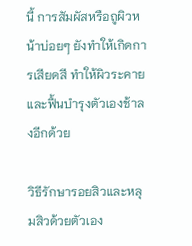นี้ การสัมผัสหรือถูผิวหน้าบ่อยๆ ยังทำให้เกิดการเสียดสี ทำให้ผิวระคายและฟื้นบำรุงตัวเองช้าลงอีกด้วย

วิธีรักษารอยสิวและหลุมสิวด้วยตัวเอง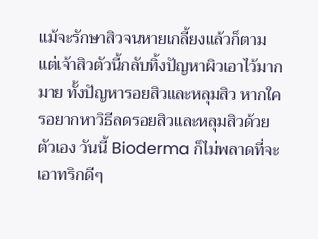แม้จะรักษาสิวจนหายเกลี้ยงแล้วก็ตาม แต่เจ้าสิวตัวนี้กลับทิ้งปัญหาผิวเอาไว้มากมาย ทั้งปัญหารอยสิวและหลุมสิว หากใครอยากหาวิธีลดรอยสิวและหลุมสิวด้วยตัวเอง วันนี้ Bioderma ก็ไม่พลาดที่จะเอาทริกดีๆ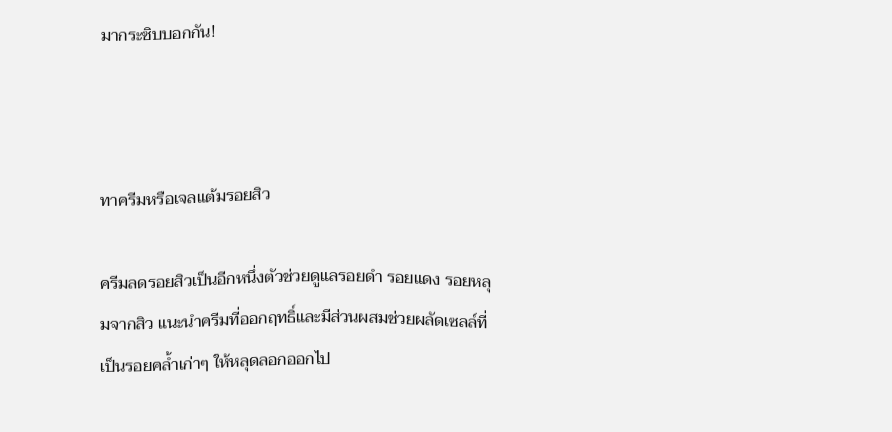มากระซิบบอกกัน!



ทาครีมหรือเจลแต้มรอยสิว

ครีมลดรอยสิวเป็นอีกหนึ่งตัวช่วยดูแลรอยดํา รอยแดง รอยหลุมจากสิว แนะนำครีมที่ออกฤทธิ์และมีส่วนผสมช่วยผลัดเซลล์ที่เป็นรอยคล้ำเก่าๆ ให้หลุดลอกออกไป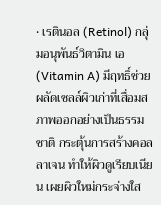• เรตินอล (Retinol) กลุ่มอนุพันธ์วิตามิน เอ (Vitamin A) มีฤทธิ์ช่วยผลัดเซลล์ผิวเก่าที่เสื่อมสภาพออกอย่างเป็นธรรมชาติ กระตุ้นการสร้างคอลลาเจน ทำให้ผิวดูเรียบเนียน เผยผิวใหม่กระจ่างใส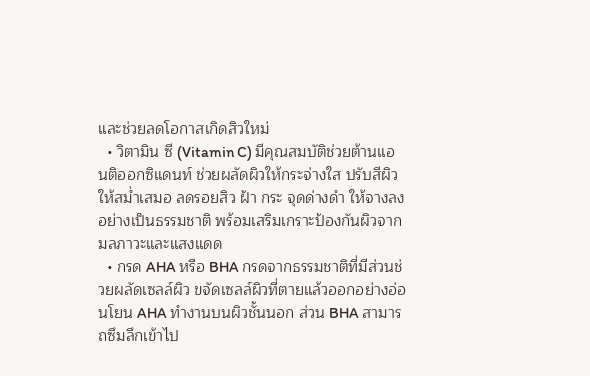และช่วยลดโอกาสเกิดสิวใหม่
  • วิตามิน ซี (Vitamin C) มีคุณสมบัติช่วยต้านแอนติออกซิแดนท์ ช่วยผลัดผิวให้กระจ่างใส ปรับสีผิวให้สม่ำเสมอ ลดรอยสิว ฝ้า กระ จุดด่างดำ ให้จางลงอย่างเป็นธรรมชาติ พร้อมเสริมเกราะป้องกันผิวจากมลภาวะและแสงแดด
  • กรด AHA หรือ BHA กรดจากธรรมชาติที่มีส่วนช่วยผลัดเซลล์ผิว ขจัดเซลล์ผิวที่ตายแล้วออกอย่างอ่อนโยน AHA ทำงานบนผิวชั้นนอก ส่วน BHA สามารถซึมลึกเข้าไป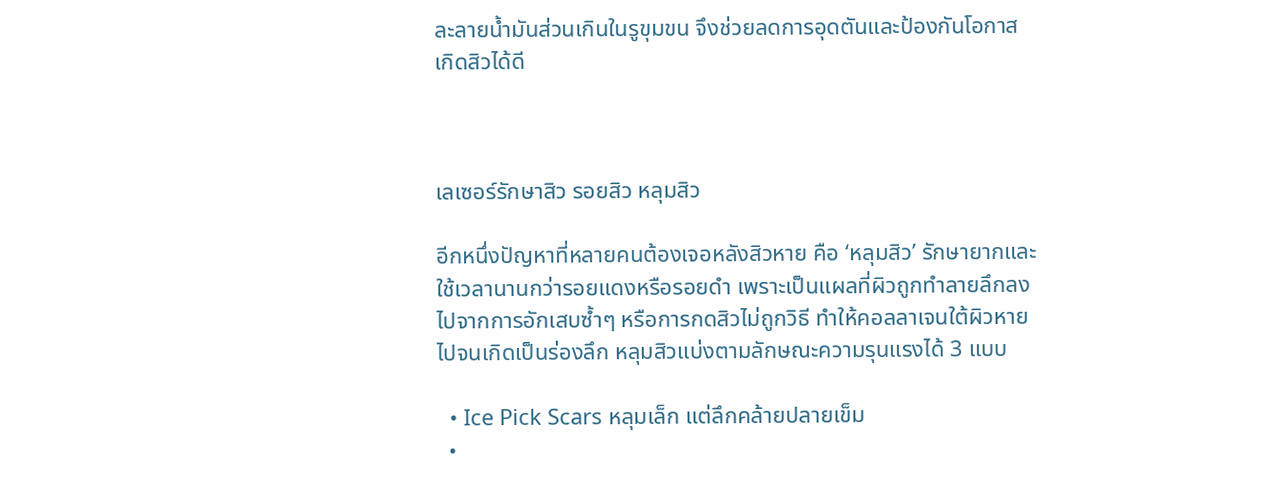ละลายน้ำมันส่วนเกินในรูขุมขน จึงช่วยลดการอุดตันและป้องกันโอกาสเกิดสิวได้ดี



เลเซอร์รักษาสิว รอยสิว หลุมสิว

อีกหนึ่งปัญหาที่หลายคนต้องเจอหลังสิวหาย คือ ‘หลุมสิว’ รักษายากและใช้เวลานานกว่ารอยแดงหรือรอยดำ เพราะเป็นแผลที่ผิวถูกทำลายลึกลงไปจากการอักเสบซ้ำๆ หรือการกดสิวไม่ถูกวิธี ทำให้คอลลาเจนใต้ผิวหายไปจนเกิดเป็นร่องลึก หลุมสิวแบ่งตามลักษณะความรุนแรงได้ 3 แบบ

  • Ice Pick Scars หลุมเล็ก แต่ลึกคล้ายปลายเข็ม
  •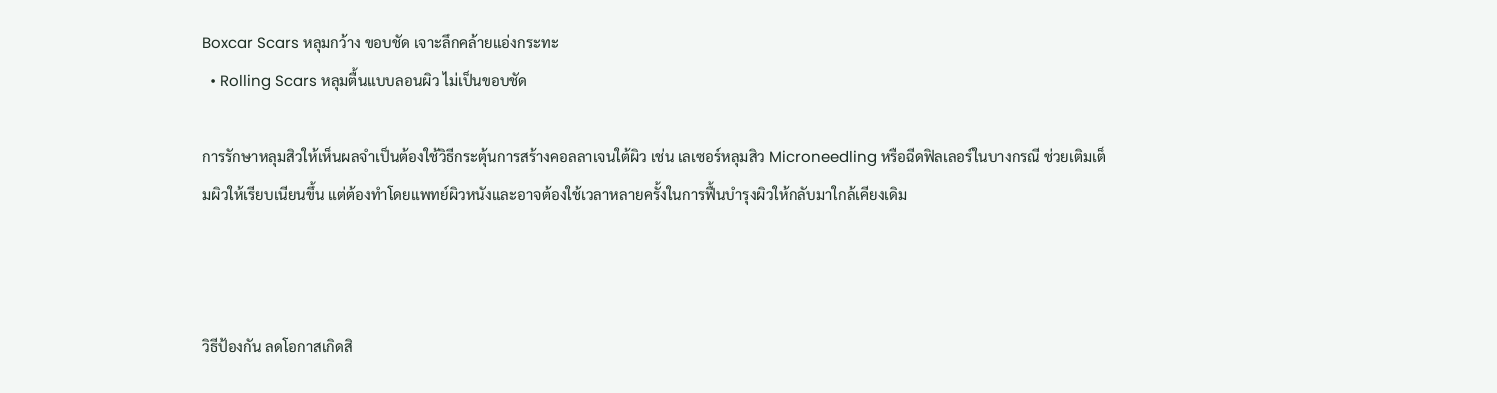Boxcar Scars หลุมกว้าง ขอบชัด เจาะลึกคล้ายแอ่งกระทะ
  • Rolling Scars หลุมตื้นแบบลอนผิว ไม่เป็นขอบชัด

การรักษาหลุมสิวให้เห็นผลจำเป็นต้องใช้วิธีกระตุ้นการสร้างคอลลาเจนใต้ผิว เช่น เลเซอร์หลุมสิว Microneedling หรือฉีดฟิลเลอร์ในบางกรณี ช่วยเติมเต็มผิวให้เรียบเนียนขึ้น แต่ต้องทำโดยแพทย์ผิวหนังและอาจต้องใช้เวลาหลายครั้งในการฟื้นบำรุงผิวให้กลับมาใกล้เคียงเดิม



วิธีป้องกัน ลดโอกาสเกิดสิ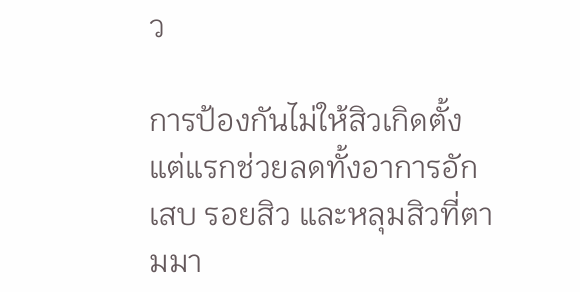ว

การป้องกันไม่ให้สิวเกิดตั้งแต่แรกช่วยลดทั้งอาการอักเสบ รอยสิว และหลุมสิวที่ตามมา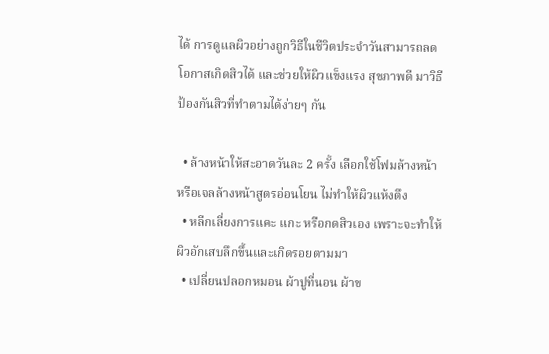ได้ การดูแลผิวอย่างถูกวิธีในชีวิตประจำวันสามารถลดโอกาสเกิดสิวได้ และช่วยให้ผิวแข็งแรง สุขภาพดี มาวิธีป้องกันสิวที่ทำตามได้ง่ายๆ กัน

  • ล้างหน้าให้สะอาดวันละ 2 ครั้ง เลือกใช้โฟมล้างหน้าหรือเจลล้างหน้าสูตรอ่อนโยน ไม่ทำให้ผิวแห้งตึง
  • หลีกเลี่ยงการแคะ แกะ หรือกดสิวเอง เพราะจะทำให้ผิวอักเสบลึกขึ้นและเกิดรอยตามมา
  • เปลี่ยนปลอกหมอน ผ้าปูที่นอน ผ้าข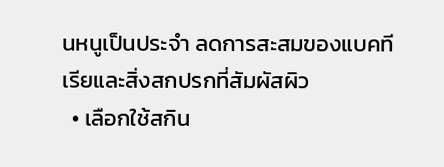นหนูเป็นประจำ ลดการสะสมของแบคทีเรียและสิ่งสกปรกที่สัมผัสผิว
  • เลือกใช้สกิน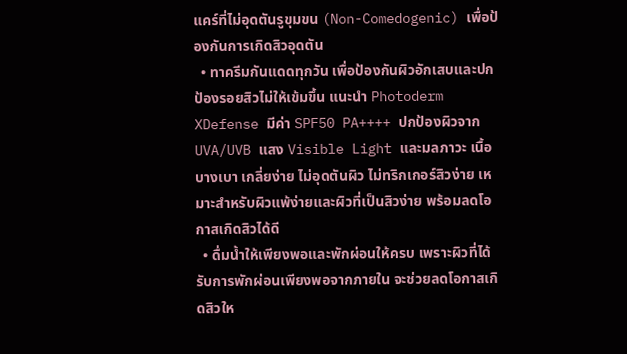แคร์ที่ไม่อุดตันรูขุมขน (Non-Comedogenic) เพื่อป้องกันการเกิดสิวอุดตัน
  • ทาครีมกันแดดทุกวัน เพื่อป้องกันผิวอักเสบและปกป้องรอยสิวไม่ให้เข้มขึ้น แนะนำ Photoderm XDefense มีค่า SPF50 PA++++ ปกป้องผิวจาก UVA/UVB แสง Visible Light และมลภาวะ เนื้อบางเบา เกลี่ยง่าย ไม่อุดตันผิว ไม่ทริกเกอร์สิวง่าย เหมาะสำหรับผิวแพ้ง่ายและผิวที่เป็นสิวง่าย พร้อมลดโอกาสเกิดสิวได้ดี
  • ดื่มน้ำให้เพียงพอและพักผ่อนให้ครบ เพราะผิวที่ได้รับการพักผ่อนเพียงพอจากภายใน จะช่วยลดโอกาสเกิดสิวให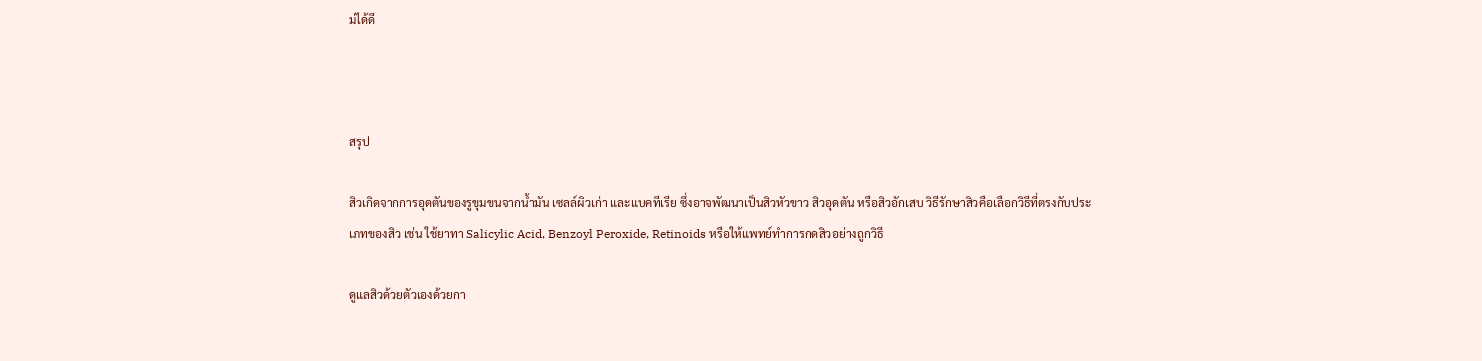ม่ได้ดี



สรุป

สิวเกิดจากการอุดตันของรูขุมขนจากน้ำมัน เซลล์ผิวเก่า และแบคทีเรีย ซึ่งอาจพัฒนาเป็นสิวหัวขาว สิวอุดตัน หรือสิวอักเสบ วิธีรักษาสิวคือเลือกวิธีที่ตรงกับประเภทของสิว เช่น ใช้ยาทา Salicylic Acid, Benzoyl Peroxide, Retinoids หรือให้แพทย์ทำการกดสิวอย่างถูกวิธี

ดูแลสิวด้วยตัวเองด้วยกา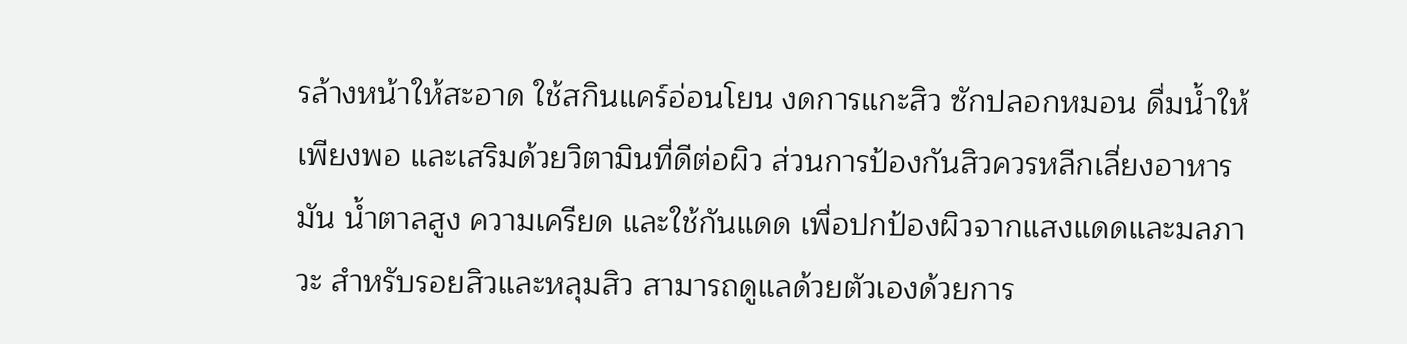รล้างหน้าให้สะอาด ใช้สกินแคร์อ่อนโยน งดการแกะสิว ซักปลอกหมอน ดื่มน้ำให้เพียงพอ และเสริมด้วยวิตามินที่ดีต่อผิว ส่วนการป้องกันสิวควรหลีกเลี่ยงอาหารมัน น้ำตาลสูง ความเครียด และใช้กันแดด เพื่อปกป้องผิวจากแสงแดดและมลภาวะ สำหรับรอยสิวและหลุมสิว สามารถดูแลด้วยตัวเองด้วยการ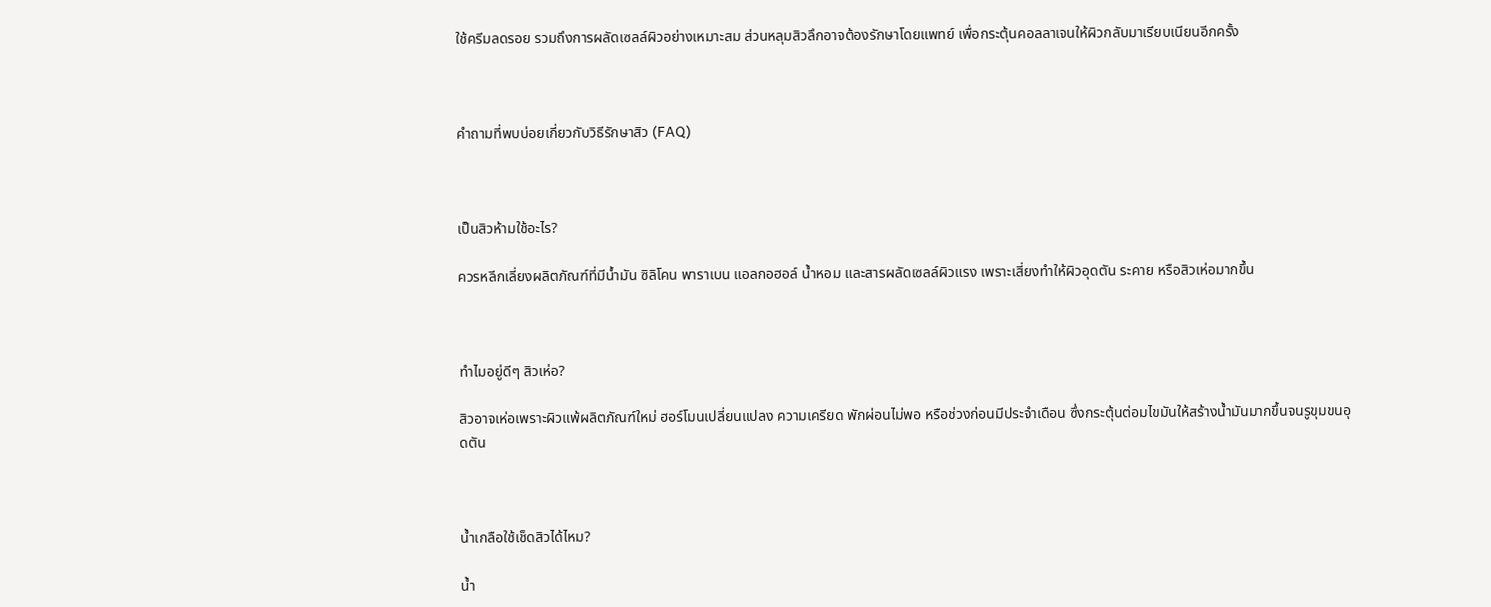ใช้ครีมลดรอย รวมถึงการผลัดเซลล์ผิวอย่างเหมาะสม ส่วนหลุมสิวลึกอาจต้องรักษาโดยแพทย์ เพื่อกระตุ้นคอลลาเจนให้ผิวกลับมาเรียบเนียนอีกครั้ง



คำถามที่พบบ่อยเกี่ยวกับวิธีรักษาสิว (FAQ)



เป็นสิวห้ามใช้อะไร?

ควรหลีกเลี่ยงผลิตภัณฑ์ที่มีน้ำมัน ซิลิโคน พาราเบน แอลกอฮอล์ น้ำหอม และสารผลัดเซลล์ผิวแรง เพราะเสี่ยงทำให้ผิวอุดตัน ระคาย หรือสิวเห่อมากขึ้น



ทำไมอยู่ดีๆ สิวเห่อ?

สิวอาจเห่อเพราะผิวแพ้ผลิตภัณฑ์ใหม่ ฮอร์โมนเปลี่ยนแปลง ความเครียด พักผ่อนไม่พอ หรือช่วงก่อนมีประจำเดือน ซึ่งกระตุ้นต่อมไขมันให้สร้างน้ำมันมากขึ้นจนรูขุมขนอุดตัน



น้ำเกลือใช้เช็ดสิวได้ไหม?

น้ำ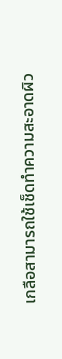เกลือสามารถใช้เช็ดทำความสะอาดผิว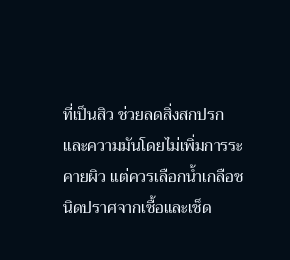ที่เป็นสิว ช่วยลดสิ่งสกปรกและความมันโดยไม่เพิ่มการระคายผิว แต่ควรเลือกน้ำเกลือชนิดปราศจากเชื้อและเช็ด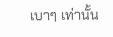เบาๆ เท่านั้น